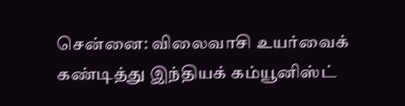சென்னை: விலைவாசி உயர்வைக் கண்டித்து இந்தியக் கம்யூனிஸ்ட்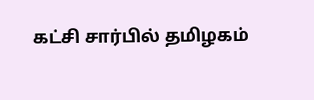கட்சி சார்பில் தமிழகம்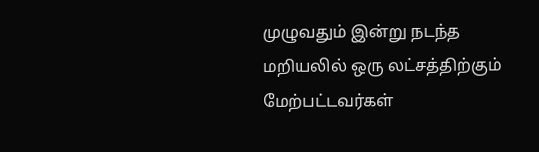முழுவதும் இன்று நடந்த மறியலில் ஒரு லட்சத்திற்கும் மேற்பட்டவர்கள்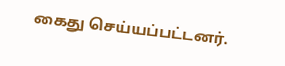கைது செய்யப்பட்டனர்.